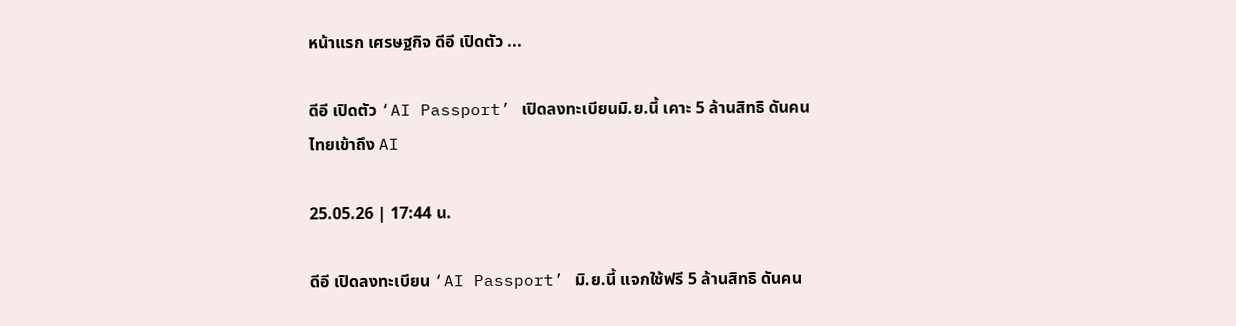หน้าแรก เศรษฐกิจ ดีอี เปิดตัว ...

ดีอี เปิดตัว ‘AI Passport’ เปิดลงทะเบียนมิ.ย.นี้ เคาะ 5 ล้านสิทธิ ดันคนไทยเข้าถึง AI

25.05.26 | 17:44 น.

ดีอี เปิดลงทะเบียน ‘AI Passport’ มิ.ย.นี้ แจกใช้ฟรี 5 ล้านสิทธิ ดันคน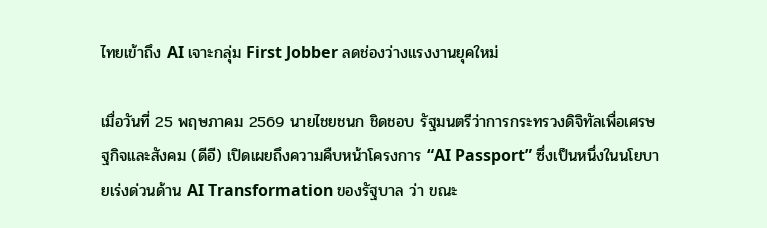ไทยเข้าถึง AI เจาะกลุ่ม First Jobber ลดช่องว่างแรงงานยุคใหม่

เมื่อวันที่ 25 พฤษภาคม 2569 นายไชยชนก ชิดชอบ รัฐมนตรีว่าการกระทรวงดิจิทัลเพื่อเศรษฐกิจและสังคม (ดีอี) เปิดเผยถึงความคืบหน้าโครงการ “AI Passport” ซึ่งเป็นหนึ่งในนโยบายเร่งด่วนด้าน AI Transformation ของรัฐบาล ว่า ขณะ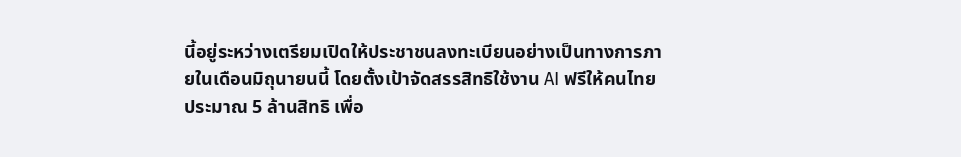นี้อยู่ระหว่างเตรียมเปิดให้ประชาชนลงทะเบียนอย่างเป็นทางการภายในเดือนมิถุนายนนี้ โดยตั้งเป้าจัดสรรสิทธิใช้งาน AI ฟรีให้คนไทยประมาณ 5 ล้านสิทธิ เพื่อ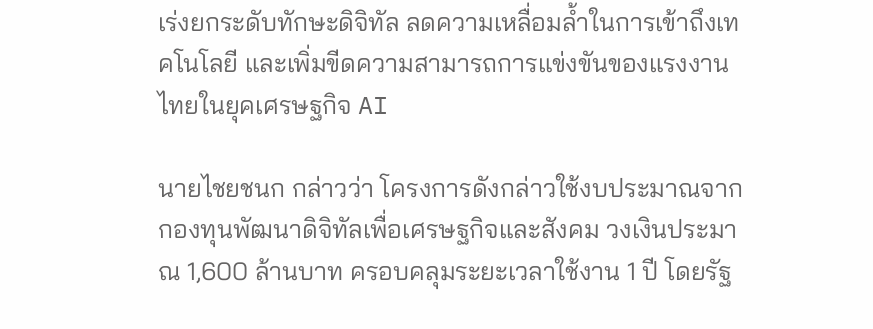เร่งยกระดับทักษะดิจิทัล ลดความเหลื่อมล้ำในการเข้าถึงเทคโนโลยี และเพิ่มขีดความสามารถการแข่งขันของแรงงานไทยในยุคเศรษฐกิจ AI

นายไชยชนก กล่าวว่า โครงการดังกล่าวใช้งบประมาณจากกองทุนพัฒนาดิจิทัลเพื่อเศรษฐกิจและสังคม วงเงินประมาณ 1,600 ล้านบาท ครอบคลุมระยะเวลาใช้งาน 1 ปี โดยรัฐ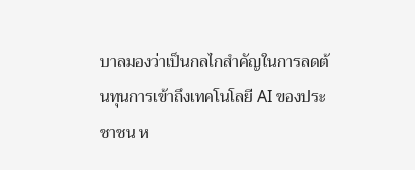บาลมองว่าเป็นกลไกสำคัญในการลดต้นทุนการเข้าถึงเทคโนโลยี AI ของประชาชน ห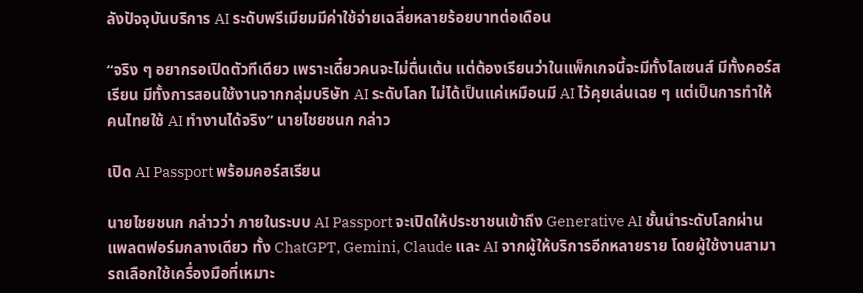ลังปัจจุบันบริการ AI ระดับพรีเมียมมีค่าใช้จ่ายเฉลี่ยหลายร้อยบาทต่อเดือน

“จริง ๆ อยากรอเปิดตัวทีเดียว เพราะเดี๋ยวคนจะไม่ตื่นเต้น แต่ต้องเรียนว่าในแพ็กเกจนี้จะมีทั้งไลเซนส์ มีทั้งคอร์สเรียน มีทั้งการสอนใช้งานจากกลุ่มบริษัท AI ระดับโลก ไม่ได้เป็นแค่เหมือนมี AI ไว้คุยเล่นเฉย ๆ แต่เป็นการทำให้คนไทยใช้ AI ทำงานได้จริง” นายไชยชนก กล่าว

เปิด AI Passport พร้อมคอร์สเรียน

นายไชยชนก กล่าวว่า ภายในระบบ AI Passport จะเปิดให้ประชาชนเข้าถึง Generative AI ชั้นนำระดับโลกผ่านแพลตฟอร์มกลางเดียว ทั้ง ChatGPT, Gemini, Claude และ AI จากผู้ให้บริการอีกหลายราย โดยผู้ใช้งานสามารถเลือกใช้เครื่องมือที่เหมาะ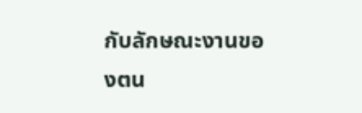กับลักษณะงานของตน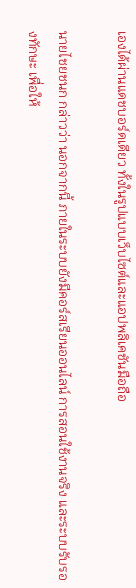เองได้ผ่านแดชบอร์ดเดียว ทั้งในรูปแบบเว็บไซต์และแอปพลิเคชันมือถือ

นายไชยชนก กล่าวว่า นอกจากนี้ ภายในระบบยังมีคอร์สเรียนออนไลน์ การสอนใช้งานจริง และระบบรับรองทักษะ เพื่อให้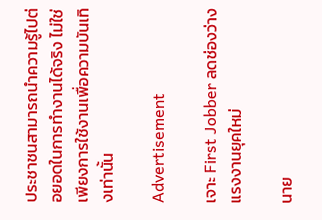ประชาชนสามารถนำความรู้ไปต่อยอดในการทำงานได้จริง ไม่ใช่เพียงการใช้งานเพื่อความบันเทิงเท่านั้น

Advertisement

เจาะ First Jobber ลดช่องว่างแรงงานยุคใหม่

นาย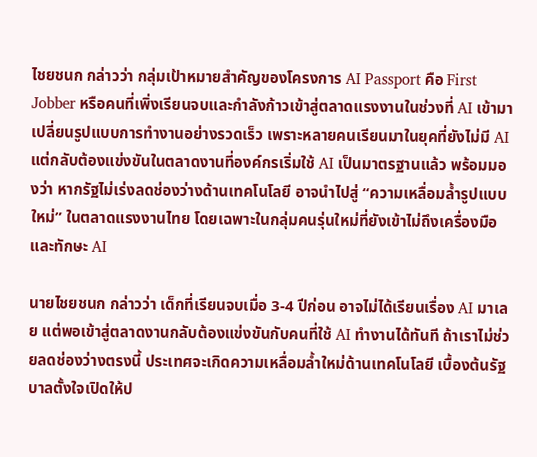ไชยชนก กล่าวว่า กลุ่มเป้าหมายสำคัญของโครงการ AI Passport คือ First Jobber หรือคนที่เพิ่งเรียนจบและกำลังก้าวเข้าสู่ตลาดแรงงานในช่วงที่ AI เข้ามาเปลี่ยนรูปแบบการทำงานอย่างรวดเร็ว เพราะหลายคนเรียนมาในยุคที่ยังไม่มี AI แต่กลับต้องแข่งขันในตลาดงานที่องค์กรเริ่มใช้ AI เป็นมาตรฐานแล้ว พร้อมมองว่า หากรัฐไม่เร่งลดช่องว่างด้านเทคโนโลยี อาจนำไปสู่ “ความเหลื่อมล้ำรูปแบบใหม่” ในตลาดแรงงานไทย โดยเฉพาะในกลุ่มคนรุ่นใหม่ที่ยังเข้าไม่ถึงเครื่องมือและทักษะ AI

นายไชยชนก กล่าวว่า เด็กที่เรียนจบเมื่อ 3-4 ปีก่อน อาจไม่ได้เรียนเรื่อง AI มาเลย แต่พอเข้าสู่ตลาดงานกลับต้องแข่งขันกับคนที่ใช้ AI ทำงานได้ทันที ถ้าเราไม่ช่วยลดช่องว่างตรงนี้ ประเทศจะเกิดความเหลื่อมล้ำใหม่ด้านเทคโนโลยี เบื้องต้นรัฐบาลตั้งใจเปิดให้ป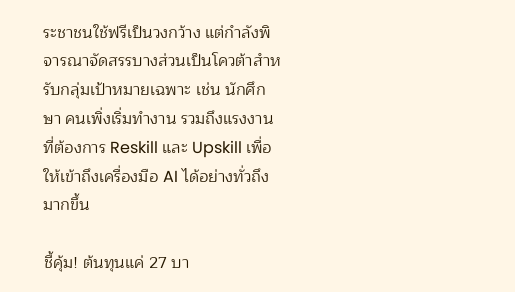ระชาชนใช้ฟรีเป็นวงกว้าง แต่กำลังพิจารณาจัดสรรบางส่วนเป็นโควต้าสำหรับกลุ่มเป้าหมายเฉพาะ เช่น นักศึกษา คนเพิ่งเริ่มทำงาน รวมถึงแรงงานที่ต้องการ Reskill และ Upskill เพื่อให้เข้าถึงเครื่องมือ AI ได้อย่างทั่วถึงมากขึ้น

ชี้คุ้ม! ต้นทุนแค่ 27 บา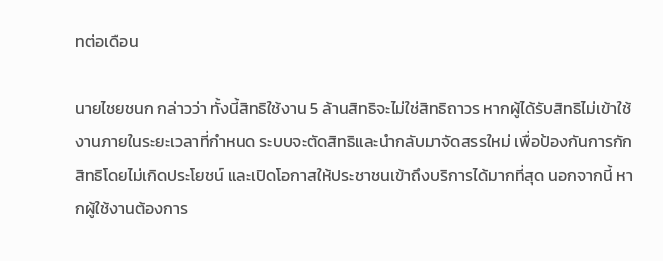ทต่อเดือน

นายไชยชนก กล่าวว่า ทั้งนี้สิทธิใช้งาน 5 ล้านสิทธิจะไม่ใช่สิทธิถาวร หากผู้ได้รับสิทธิไม่เข้าใช้งานภายในระยะเวลาที่กำหนด ระบบจะตัดสิทธิและนำกลับมาจัดสรรใหม่ เพื่อป้องกันการกักสิทธิโดยไม่เกิดประโยชน์ และเปิดโอกาสให้ประชาชนเข้าถึงบริการได้มากที่สุด นอกจากนี้ หากผู้ใช้งานต้องการ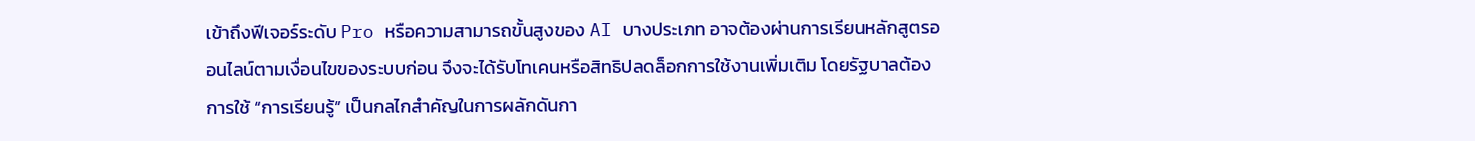เข้าถึงฟีเจอร์ระดับ Pro หรือความสามารถขั้นสูงของ AI บางประเภท อาจต้องผ่านการเรียนหลักสูตรออนไลน์ตามเงื่อนไขของระบบก่อน จึงจะได้รับโทเคนหรือสิทธิปลดล็อกการใช้งานเพิ่มเติม โดยรัฐบาลต้องการใช้ “การเรียนรู้” เป็นกลไกสำคัญในการผลักดันกา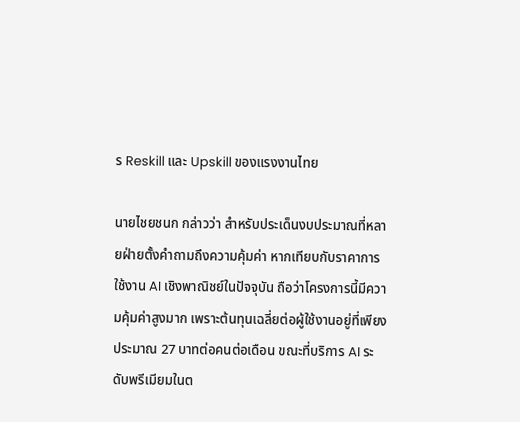ร Reskill และ Upskill ของแรงงานไทย

นายไชยชนก กล่าวว่า สำหรับประเด็นงบประมาณที่หลายฝ่ายตั้งคำถามถึงความคุ้มค่า หากเทียบกับราคาการใช้งาน AI เชิงพาณิชย์ในปัจจุบัน ถือว่าโครงการนี้มีความคุ้มค่าสูงมาก เพราะต้นทุนเฉลี่ยต่อผู้ใช้งานอยู่ที่เพียงประมาณ 27 บาทต่อคนต่อเดือน ขณะที่บริการ AI ระดับพรีเมียมในต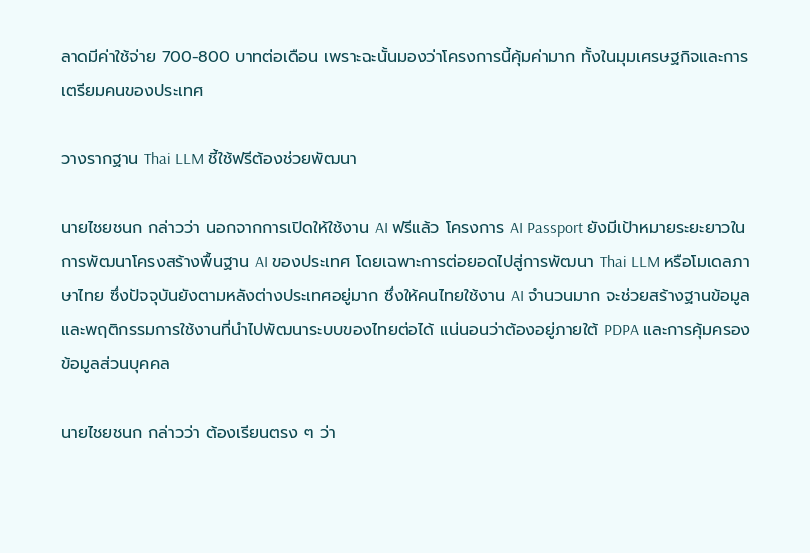ลาดมีค่าใช้จ่าย 700-800 บาทต่อเดือน เพราะฉะนั้นมองว่าโครงการนี้คุ้มค่ามาก ทั้งในมุมเศรษฐกิจและการเตรียมคนของประเทศ

วางรากฐาน Thai LLM ชี้ใช้ฟรีต้องช่วยพัฒนา

นายไชยชนก กล่าวว่า นอกจากการเปิดให้ใช้งาน AI ฟรีแล้ว โครงการ AI Passport ยังมีเป้าหมายระยะยาวในการพัฒนาโครงสร้างพื้นฐาน AI ของประเทศ โดยเฉพาะการต่อยอดไปสู่การพัฒนา Thai LLM หรือโมเดลภาษาไทย ซึ่งปัจจุบันยังตามหลังต่างประเทศอยู่มาก ซึ่งให้คนไทยใช้งาน AI จำนวนมาก จะช่วยสร้างฐานข้อมูลและพฤติกรรมการใช้งานที่นำไปพัฒนาระบบของไทยต่อได้ แน่นอนว่าต้องอยู่ภายใต้ PDPA และการคุ้มครองข้อมูลส่วนบุคคล

นายไชยชนก กล่าวว่า ต้องเรียนตรง ๆ ว่า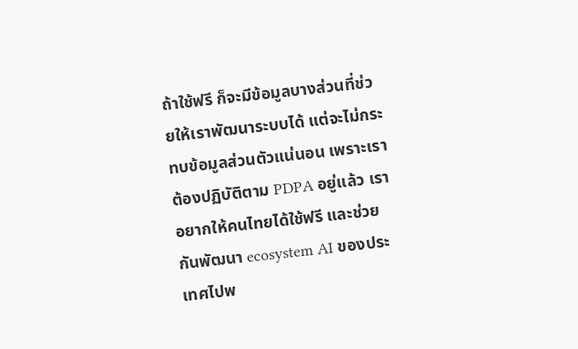ถ้าใช้ฟรี ก็จะมีข้อมูลบางส่วนที่ช่วยให้เราพัฒนาระบบได้ แต่จะไม่กระทบข้อมูลส่วนตัวแน่นอน เพราะเราต้องปฏิบัติตาม PDPA อยู่แล้ว เราอยากให้คนไทยได้ใช้ฟรี และช่วยกันพัฒนา ecosystem AI ของประเทศไปพ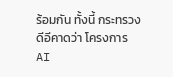ร้อมกัน ทั้งนี้ กระทรวงดีอีคาดว่า โครงการ AI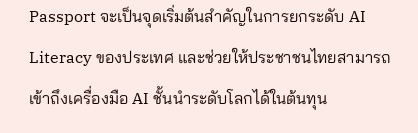Passport จะเป็นจุดเริ่มต้นสำคัญในการยกระดับ AI Literacy ของประเทศ และช่วยให้ประชาชนไทยสามารถเข้าถึงเครื่องมือ AI ชั้นนำระดับโลกได้ในต้นทุน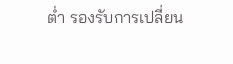ต่ำ รองรับการเปลี่ยน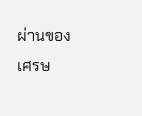ผ่านของเศรษ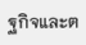ฐกิจและต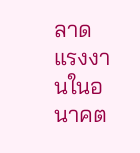ลาดแรงงานในอนาคต